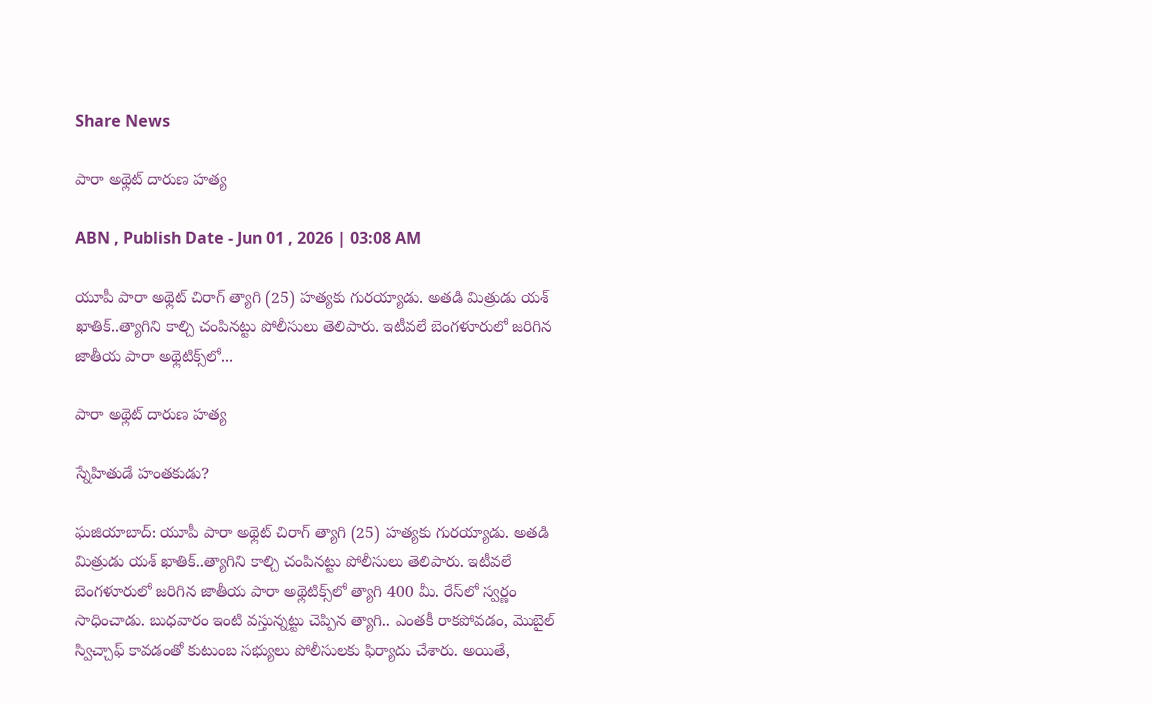Share News

పారా అథ్లెట్‌ దారుణ హత్య

ABN , Publish Date - Jun 01 , 2026 | 03:08 AM

యూపీ పారా అథ్లెట్‌ చిరాగ్‌ త్యాగి (25) హత్యకు గురయ్యాడు. అతడి మిత్రుడు యశ్‌ ఖాతిక్‌..త్యాగిని కాల్చి చంపినట్టు పోలీసులు తెలిపారు. ఇటీవలే బెంగళూరులో జరిగిన జాతీయ పారా అథ్లెటిక్స్‌లో...

పారా అథ్లెట్‌ దారుణ హత్య

స్నేహితుడే హంతకుడు?

ఘజియాబాద్‌: యూపీ పారా అథ్లెట్‌ చిరాగ్‌ త్యాగి (25) హత్యకు గురయ్యాడు. అతడి మిత్రుడు యశ్‌ ఖాతిక్‌..త్యాగిని కాల్చి చంపినట్టు పోలీసులు తెలిపారు. ఇటీవలే బెంగళూరులో జరిగిన జాతీయ పారా అథ్లెటిక్స్‌లో త్యాగి 400 మీ. రేస్‌లో స్వర్ణం సాధించాడు. బుధవారం ఇంటి వస్తున్నట్టు చెప్పిన త్యాగి.. ఎంతకీ రాకపోవడం, మొబైల్‌ స్విచ్చాఫ్‌ కావడంతో కుటుంబ సభ్యులు పోలీసులకు ఫిర్యాదు చేశారు. అయితే,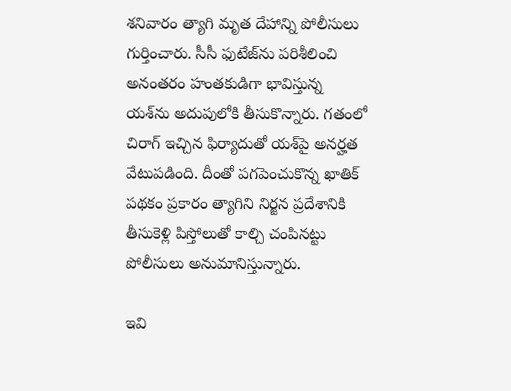శనివారం త్యాగి మృత దేహాన్ని పోలీసులు గుర్తించారు. సీసీ ఫుటేజ్‌ను పరిశీలించి అనంతరం హంతకుడిగా భావిస్తున్న యశ్‌ను అదుపులోకి తీసుకొన్నారు. గతంలో చిరాగ్‌ ఇచ్చిన ఫిర్యాదుతో యశ్‌పై అనర్హత వేటుపడింది. దీంతో పగపెంచుకొన్న ఖాతిక్‌ పథకం ప్రకారం త్యాగిని నిర్జన ప్రదేశానికి తీసుకెళ్లి పిస్తోలుతో కాల్చి చంపినట్టు పోలీసులు అనుమానిస్తున్నారు.

ఇవి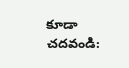కూడా చదవండి: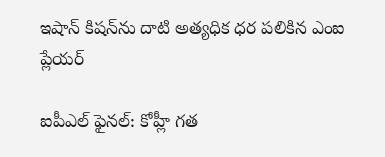ఇషాన్ కిషన్‌ను దాటి అత్యధిక ధర పలికిన ఎంఐ ప్లేయర్

ఐపీఎల్ ఫైనల్‌: కోహ్లీ గత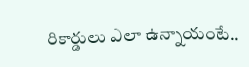రికార్డులు ఎలా ఉన్నాయంటే..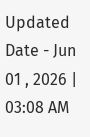Updated Date - Jun 01 , 2026 | 03:08 AM